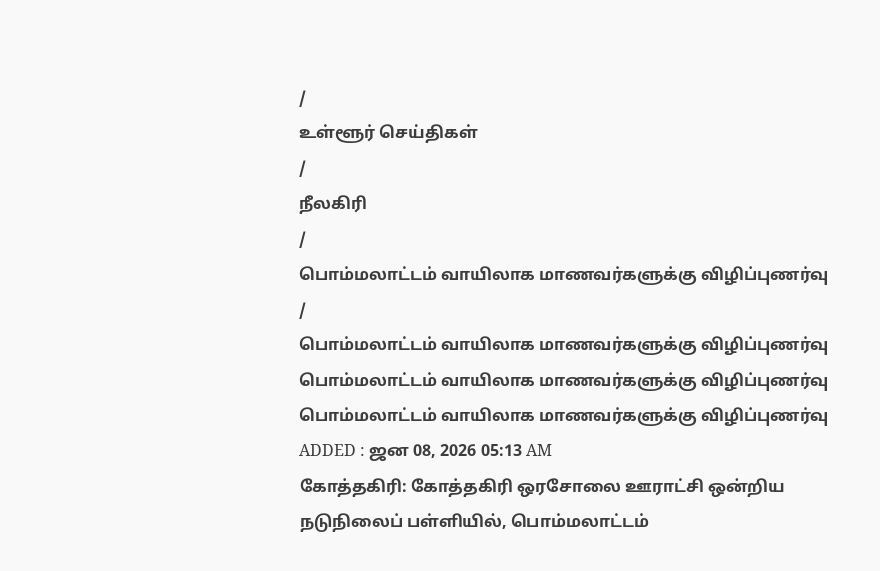/
உள்ளூர் செய்திகள்
/
நீலகிரி
/
பொம்மலாட்டம் வாயிலாக மாணவர்களுக்கு விழிப்புணர்வு
/
பொம்மலாட்டம் வாயிலாக மாணவர்களுக்கு விழிப்புணர்வு
பொம்மலாட்டம் வாயிலாக மாணவர்களுக்கு விழிப்புணர்வு
பொம்மலாட்டம் வாயிலாக மாணவர்களுக்கு விழிப்புணர்வு
ADDED : ஜன 08, 2026 05:13 AM
கோத்தகிரி: கோத்தகிரி ஒரசோலை ஊராட்சி ஒன்றிய நடுநிலைப் பள்ளியில், பொம்மலாட்டம்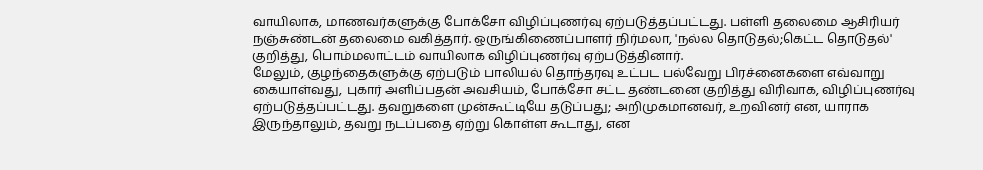வாயிலாக, மாணவர்களுக்கு போக்சோ விழிப்புணர்வு ஏற்படுத்தப்பட்டது. பள்ளி தலைமை ஆசிரியர் நஞ்சுண்டன் தலைமை வகித்தார். ஒருங்கிணைப்பாளர் நிர்மலா, 'நல்ல தொடுதல்;கெட்ட தொடுதல்' குறித்து, பொம்மலாட்டம் வாயிலாக விழிப்புணர்வு ஏற்படுத்தினார்.
மேலும், குழந்தைகளுக்கு ஏற்படும் பாலியல் தொந்தரவு உட்பட பல்வேறு பிரச்னைகளை எவ்வாறு கையாள்வது, புகார் அளிப்பதன் அவசியம், போக்சோ சட்ட தண்டனை குறித்து விரிவாக, விழிப்புணர்வு ஏற்படுத்தப்பட்டது. தவறுகளை முன்கூட்டியே தடுப்பது; அறிமுகமானவர், உறவினர் என, யாராக இருந்தாலும், தவறு நடப்பதை ஏற்று கொள்ள கூடாது, என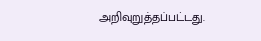அறிவுறுத்தப்பட்டது.